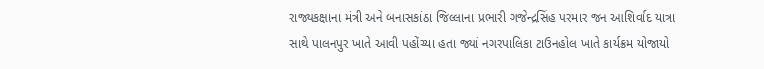રાજ્યકક્ષાના મંત્રી અને બનાસકાંઠા જિલ્લાના પ્રભારી ગજેન્દ્રસિંહ પરમાર જન આશિર્વાદ યાત્રા સાથે પાલનપુર ખાતે આવી પહોંચ્યા હતા જ્યાં નગરપાલિકા ટાઉનહોલ ખાતે કાર્યક્રમ યોજાયો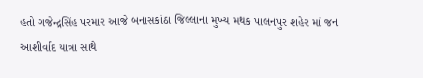હતો ગજેન્દ્રસિંહ પરમાર આજે બનાસકાંઠા જિલ્લાના મુખ્ય મથક પાલનપુર શહેર માં જન આશીર્વાદ યાત્રા સાથે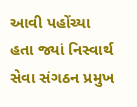આવી પહોંચ્યા હતા જ્યાં નિસ્વાર્થ સેવા સંગઠન પ્રમુખ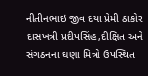નીતીનભાઇ જીવ દયા પ્રેમી ઠાકોર દાસખત્રી પ્રદીપસિંહ,દીક્ષિત અને સંગઠનના ઘણા મિત્રો ઉપસ્થિત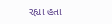રહ્યા હતા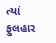ત્યાં ફુલહાર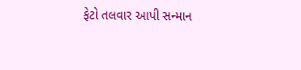ફેટો તલવાર આપી સન્માન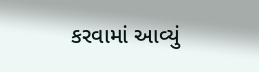કરવામાં આવ્યું